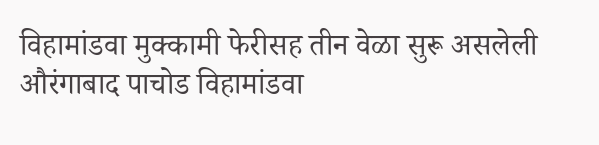विहामांडवा मुक्कामी फेरीसह तीन वेळा सुरू असलेली औरंगाबाद पाचोड विहामांडवा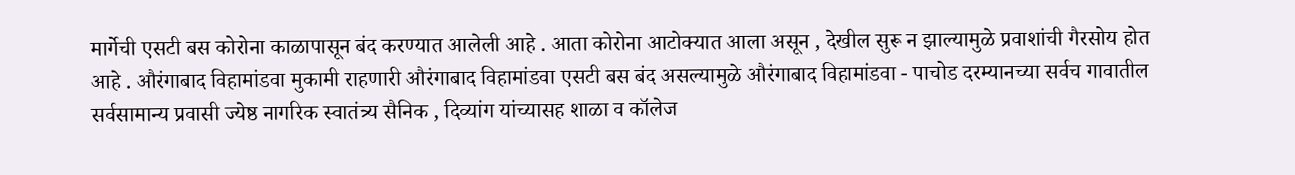मार्गेची एसटी बस कोरोना काळापासून बंद करण्यात आलेली आहे . आता कोरोना आटोक्यात आला असून , देखील सुरू न झाल्यामुळे प्रवाशांची गैरसोय होत आहे . औरंगाबाद विहामांडवा मुकामी राहणारी औरंगाबाद विहामांडवा एसटी बस बंद असल्यामुळे औरंगाबाद विहामांडवा - पाचोड दरम्यानच्या सर्वच गावातील सर्वसामान्य प्रवासी ज्येष्ठ नागरिक स्वातंत्र्य सैनिक , दिव्यांग यांच्यासह शाळा व कॉलेज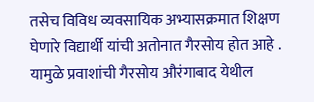तसेच विविध व्यवसायिक अभ्यासक्रमात शिक्षण घेणारे विद्यार्थी यांची अतोनात गैरसोय होत आहे . यामुळे प्रवाशांची गैरसोय औरंगाबाद येथील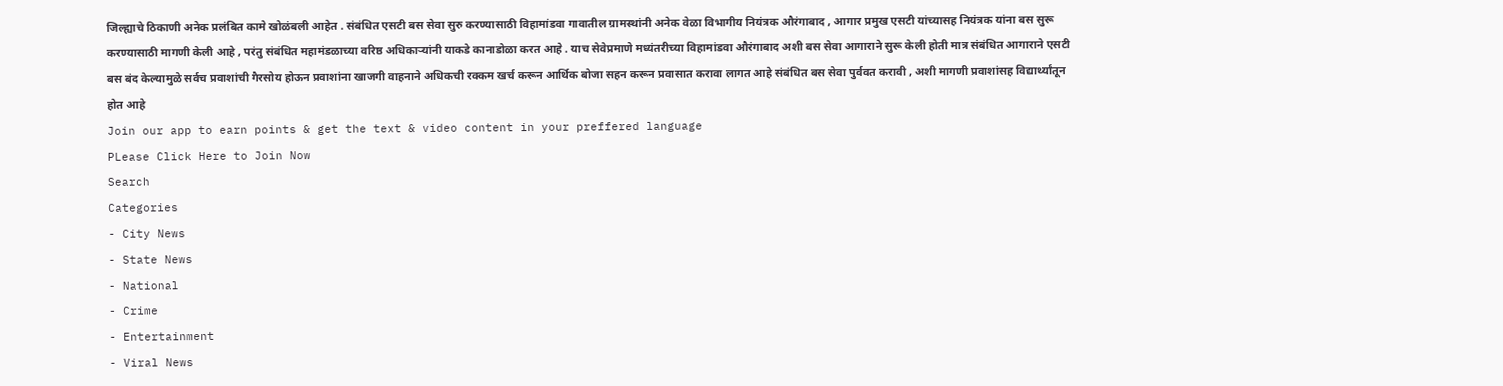जिल्ह्याचे ठिकाणी अनेक प्रलंबित कामे खोळंबली आहेत . संबंधित एसटी बस सेवा सुरु करण्यासाठी विहामांडवा गावातील ग्रामस्थांनी अनेक वेळा विभागीय नियंत्रक औरंगाबाद , आगार प्रमुख एसटी यांच्यासह नियंत्रक यांना बस सुरू करण्यासाठी मागणी केली आहे , परंतु संबंधित महामंडळाच्या वरिष्ठ अधिकाऱ्यांनी याकडे कानाडोळा करत आहे . याच सेवेप्रमाणे मध्यंतरीच्या विहामांडवा औरंगाबाद अशी बस सेवा आगाराने सुरू केली होती मात्र संबंधित आगाराने एसटी बस बंद केल्यामुळे सर्वच प्रवाशांची गैरसोय होऊन प्रवाशांना खाजगी वाहनाने अधिकची रक्कम खर्च करून आर्थिक बोजा सहन करून प्रवासात करावा लागत आहे संबंधित बस सेवा पुर्ववत करावी , अशी मागणी प्रवाशांसह विद्यार्थ्यांतून होत आहे
Join our app to earn points & get the text & video content in your preffered language
PLease Click Here to Join Now
Search
Categories
- City News
- State News
- National
- Crime
- Entertainment
- Viral News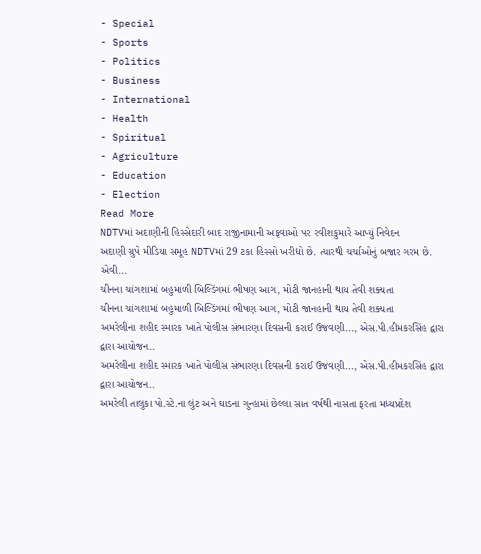- Special
- Sports
- Politics
- Business
- International
- Health
- Spiritual
- Agriculture
- Education
- Election
Read More
NDTVમાં અદાણીની હિસ્સેદારી બાદ રાજીનામાની અફવાઓ પર રવીશકુમારે આપ્યું નિવેદન
અદાણી ગ્રુપે મીડિયા સમૂહ NDTVમાં 29 ટકા હિસ્સો ખરીદ્યો છે. ત્યારથી ચર્ચાઓનું બજાર ગરમ છે. એવી...
ચીનના ચાંગશામાં બહુમાળી બિલ્ડિંગમાં ભીષણ આગ, મોટી જાનહાની થાય તેવી શક્યતા
ચીનના ચાંગશામાં બહુમાળી બિલ્ડિંગમાં ભીષણ આગ, મોટી જાનહાની થાય તેવી શક્યતા
અમરેલીના શહીદ સ્મારક ખાતે પોલીસ સંભારણા દિવસની કરાઈ ઉજવણી..., એસ.પી.હીમકરસિંહ દ્વારા દ્વારા આયોજન..
અમરેલીના શહીદ સ્મારક ખાતે પોલીસ સંભારણા દિવસની કરાઈ ઉજવણી..., એસ.પી.હીમકરસિંહ દ્વારા દ્વારા આયોજન..
અમરેલી તાલુકા પો.સ્ટે.ના લુંટ અને ઘાડના ગુન્હામાં છેલ્લા સાત વર્ષથી નાસતા ફરતા મધ્યપ્રદેશ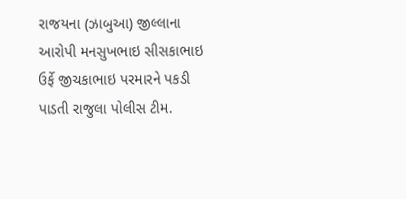રાજયના (ઝાબુઆ) જીલ્લાના આરોપી મનસુખભાઇ સીસકાભાઇ ઉર્ફે જીચકાભાઇ પરમારને પકડી પાડતી રાજુલા પોલીસ ટીમ.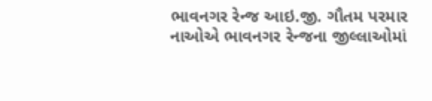ભાવનગર રેન્જ આઇ.જી. ગૌતમ પરમાર નાઓએ ભાવનગર રેન્જના જીલ્લાઓમાં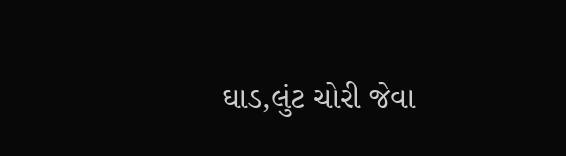ઘાડ,લુંટ ચોરી જેવા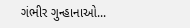ગંભીર ગુન્હાનાઓ...